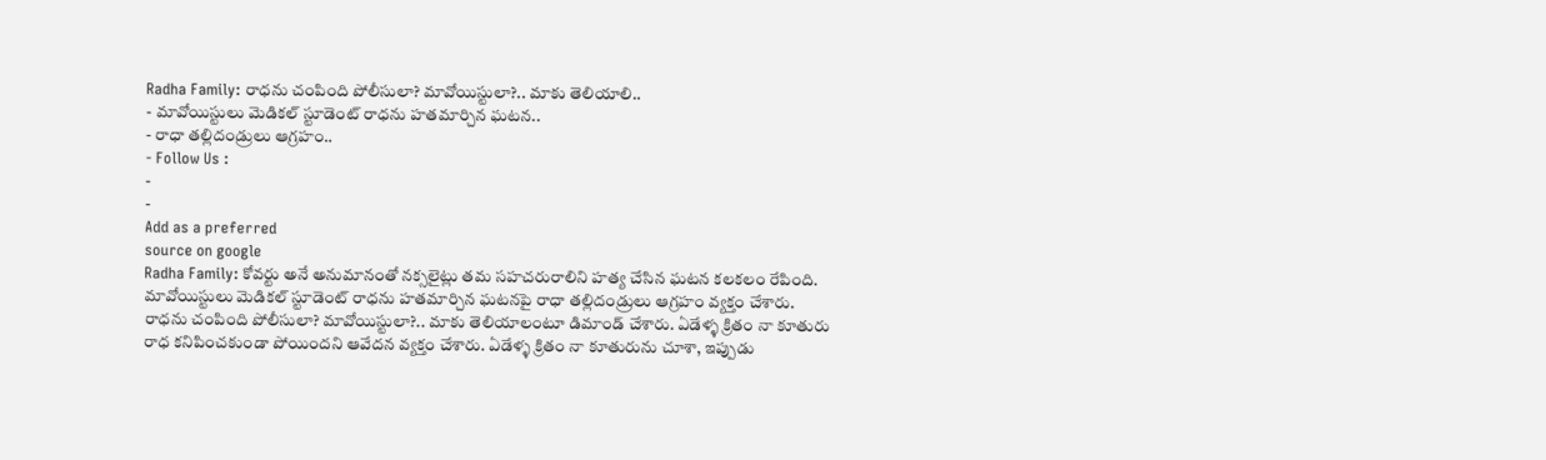Radha Family: రాధను చంపింది పోలీసులా? మావోయిస్టులా?.. మాకు తెలియాలి..
- మావోయిస్టులు మెడికల్ స్టూడెంట్ రాధను హతమార్చిన ఘటన..
- రాధా తల్లిదండ్రులు ఆగ్రహం..
- Follow Us :
-
-
Add as a preferred
source on google
Radha Family: కోవర్టు అనే అనుమానంతో నక్సలైట్లు తమ సహచరురాలిని హత్య చేసిన ఘటన కలకలం రేపింది. మావోయిస్టులు మెడికల్ స్టూడెంట్ రాధను హతమార్చిన ఘటనపై రాధా తల్లిదండ్రులు ఆగ్రహం వ్యక్తం చేశారు. రాధను చంపింది పోలీసులా? మావోయిస్టులా?.. మాకు తెలియాలంటూ డిమాండ్ చేశారు. ఏడేళ్ళ క్రితం నా కూతురు రాధ కనిపించకుండా పోయిందని ఆవేదన వ్యక్తం చేశారు. ఏడేళ్ళ క్రితం నా కూతురును చూశా, ఇప్పుడు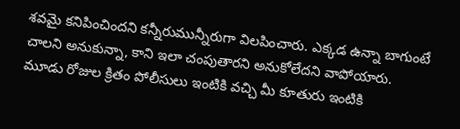శవమై కనిపించిందని కన్నీరుమున్నీరుగా విలపించారు. ఎక్కడ ఉన్నా బాగుంటే చాలని అనుకున్నా, కాని ఇలా చంపుతారని అనుకోలేదని వాపోయారు. మూడు రోజుల క్రితం పోలీసులు ఇంటికి వచ్చి మీ కూతురు ఇంటికి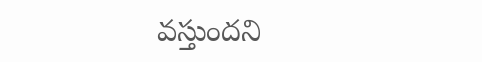వస్తుందని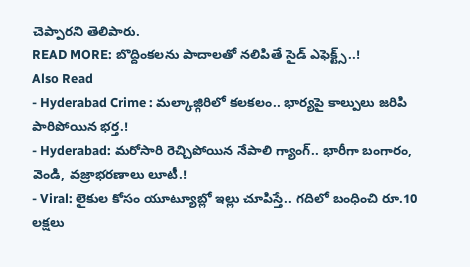చెప్పారని తెలిపారు.
READ MORE: బొద్దింకలను పాదాలతో నలిపితే సైడ్ ఎఫెక్ట్స్..!
Also Read
- Hyderabad Crime : మల్కాజ్గిరిలో కలకలం.. భార్యపై కాల్పులు జరిపి పారిపోయిన భర్త.!
- Hyderabad: మరోసారి రెచ్చిపోయిన నేపాలి గ్యాంగ్.. భారీగా బంగారం, వెండి, వజ్రాభరణాలు లూటీ.!
- Viral: లైకుల కోసం యూట్యూబ్లో ఇల్లు చూపిస్తే.. గదిలో బంధించి రూ.10 లక్షలు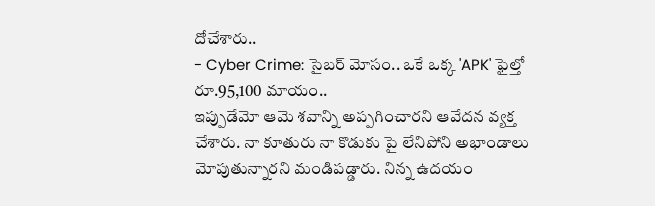దోచేశారు..
- Cyber Crime: సైబర్ మోసం.. ఒకే ఒక్క 'APK' ఫైల్తో రూ.95,100 మాయం..
ఇప్పుడేమో ఆమె శవాన్ని అప్పగించారని ఆవేదన వ్యక్త చేశారు. నా కూతురు నా కొడుకు పై లేనిపోని అభాండాలు మోపుతున్నారని మండిపడ్డారు. నిన్న ఉదయం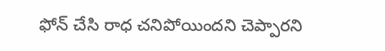ఫోన్ చేసి రాధ చనిపోయిందని చెప్పారని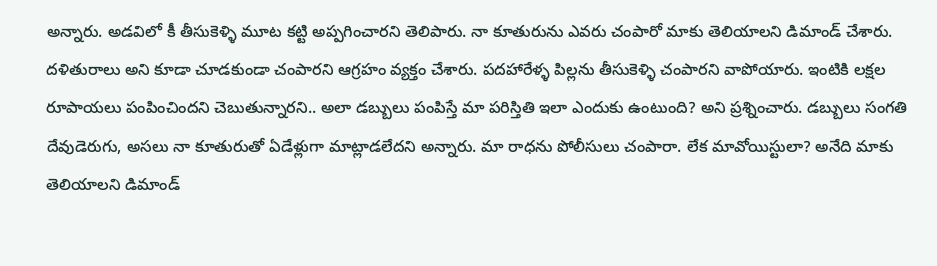అన్నారు. అడవిలో కీ తీసుకెళ్ళి మూట కట్టి అప్పగించారని తెలిపారు. నా కూతురును ఎవరు చంపారో మాకు తెలియాలని డిమాండ్ చేశారు. దళితురాలు అని కూడా చూడకుండా చంపారని ఆగ్రహం వ్యక్తం చేశారు. పదహారేళ్ళ పిల్లను తీసుకెళ్ళి చంపారని వాపోయారు. ఇంటికి లక్షల రూపాయలు పంపించిందని చెబుతున్నారని.. అలా డబ్బులు పంపిస్తే మా పరిస్తితి ఇలా ఎందుకు ఉంటుంది? అని ప్రశ్నించారు. డబ్బులు సంగతి దేవుడెరుగు, అసలు నా కూతురుతో ఏడేళ్లుగా మాట్లాడలేదని అన్నారు. మా రాధను పోలీసులు చంపారా. లేక మావోయిస్టులా? అనేది మాకు తెలియాలని డిమాండ్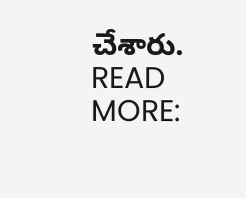చేశారు.
READ MORE: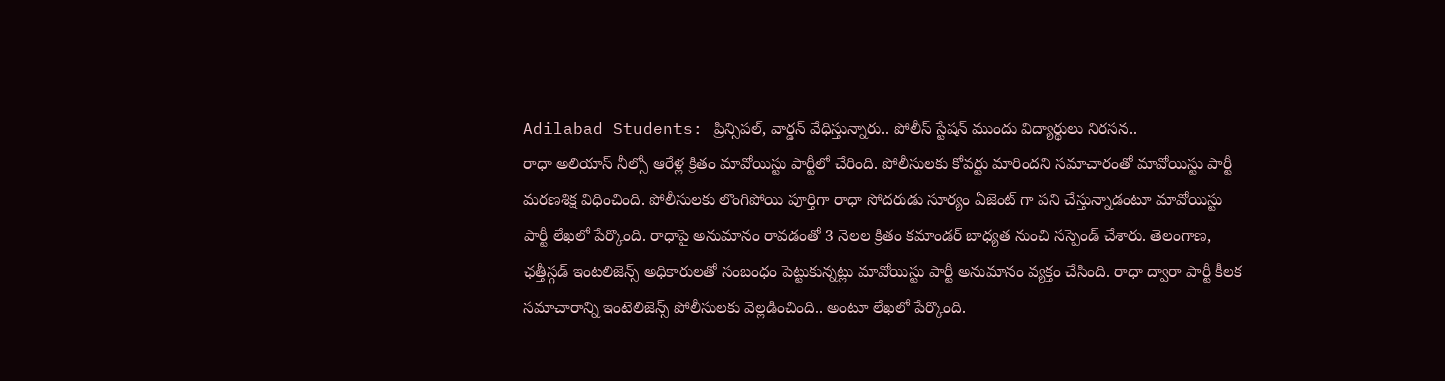Adilabad Students: ప్రిన్సిపల్, వార్డన్ వేధిస్తున్నారు.. పోలీస్ స్టేషన్ ముందు విద్యార్థులు నిరసన..
రాధా అలియాస్ నీల్సో ఆరేళ్ల క్రితం మావోయిస్టు పార్టీలో చేరింది. పోలీసులకు కోవర్టు మారిందని సమాచారంతో మావోయిస్టు పార్టీ మరణశిక్ష విధించింది. పోలీసులకు లొంగిపోయి పూర్తిగా రాధా సోదరుడు సూర్యం ఏజెంట్ గా పని చేస్తున్నాడంటూ మావోయిస్టు పార్టీ లేఖలో పేర్కొంది. రాధాపై అనుమానం రావడంతో 3 నెలల క్రితం కమాండర్ బాధ్యత నుంచి సస్పెండ్ చేశారు. తెలంగాణ, ఛత్తీస్గడ్ ఇంటలిజెన్స్ అధికారులతో సంబంధం పెట్టుకున్నట్లు మావోయిస్టు పార్టీ అనుమానం వ్యక్తం చేసింది. రాధా ద్వారా పార్టీ కీలక సమాచారాన్ని ఇంటెలిజెన్స్ పోలీసులకు వెల్లడించింది.. అంటూ లేఖలో పేర్కొంది.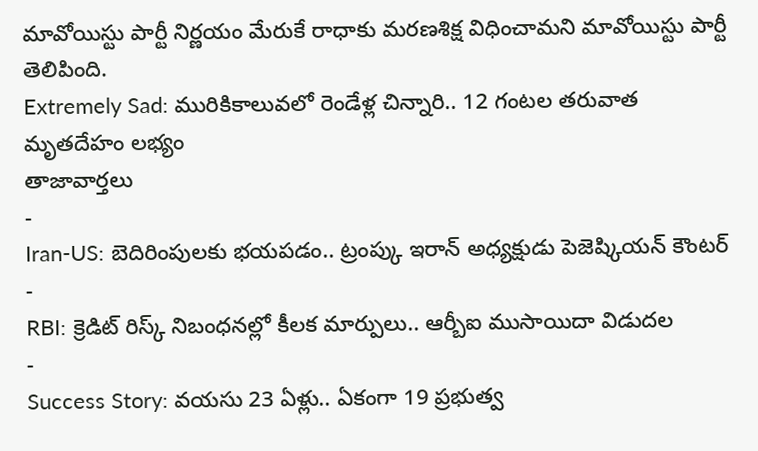మావోయిస్టు పార్టీ నిర్ణయం మేరుకే రాధాకు మరణశిక్ష విధించామని మావోయిస్టు పార్టీ తెలిపింది.
Extremely Sad: మురికికాలువలో రెండేళ్ల చిన్నారి.. 12 గంటల తరువాత మృతదేహం లభ్యం
తాజావార్తలు
-
Iran-US: బెదిరింపులకు భయపడం.. ట్రంప్కు ఇరాన్ అధ్యక్షుడు పెజెష్కియన్ కౌంటర్
-
RBI: క్రెడిట్ రిస్క్ నిబంధనల్లో కీలక మార్పులు.. ఆర్బీఐ ముసాయిదా విడుదల
-
Success Story: వయసు 23 ఏళ్లు.. ఏకంగా 19 ప్రభుత్వ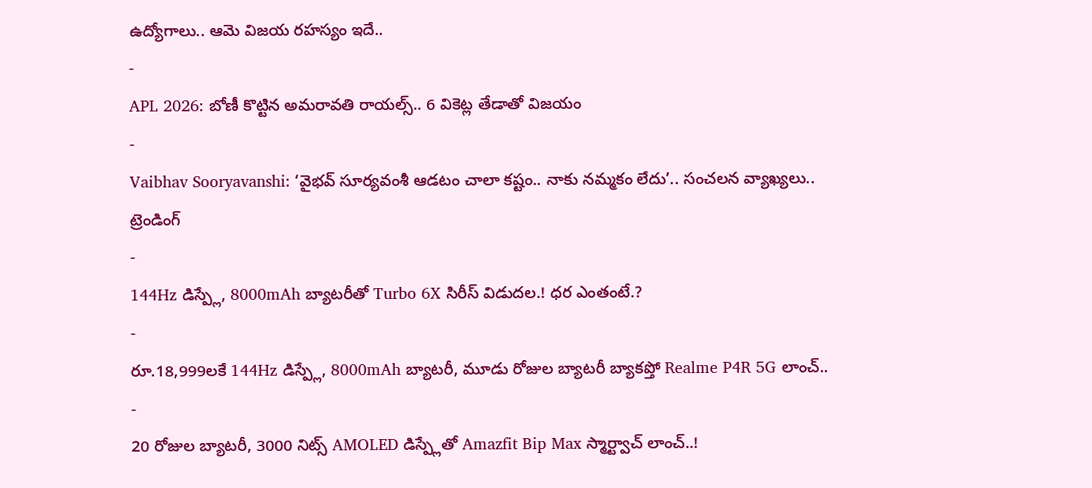ఉద్యోగాలు.. ఆమె విజయ రహస్యం ఇదే..
-
APL 2026: బోణీ కొట్టిన అమరావతి రాయల్స్.. 6 వికెట్ల తేడాతో విజయం
-
Vaibhav Sooryavanshi: ‘వైభవ్ సూర్యవంశీ ఆడటం చాలా కష్టం.. నాకు నమ్మకం లేదు’.. సంచలన వ్యాఖ్యలు..
ట్రెండింగ్
-
144Hz డిస్ప్లే, 8000mAh బ్యాటరీతో Turbo 6X సిరీస్ విడుదల.! ధర ఎంతంటే.?
-
రూ.18,999లకే 144Hz డిస్ప్లే, 8000mAh బ్యాటరీ, మూడు రోజుల బ్యాటరీ బ్యాకప్తో Realme P4R 5G లాంచ్..
-
20 రోజుల బ్యాటరీ, 3000 నిట్స్ AMOLED డిస్ప్లేతో Amazfit Bip Max స్మార్ట్వాచ్ లాంచ్..!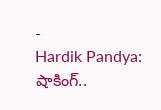-
Hardik Pandya: షాకింగ్..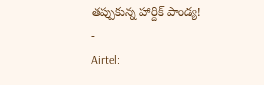తప్పుకున్న హార్దిక్ పాండ్య!
-
Airtel: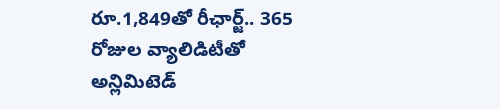రూ.1,849తో రీఛార్జ్.. 365 రోజుల వ్యాలిడిటీతో అన్లిమిటెడ్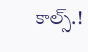కాల్స్.!